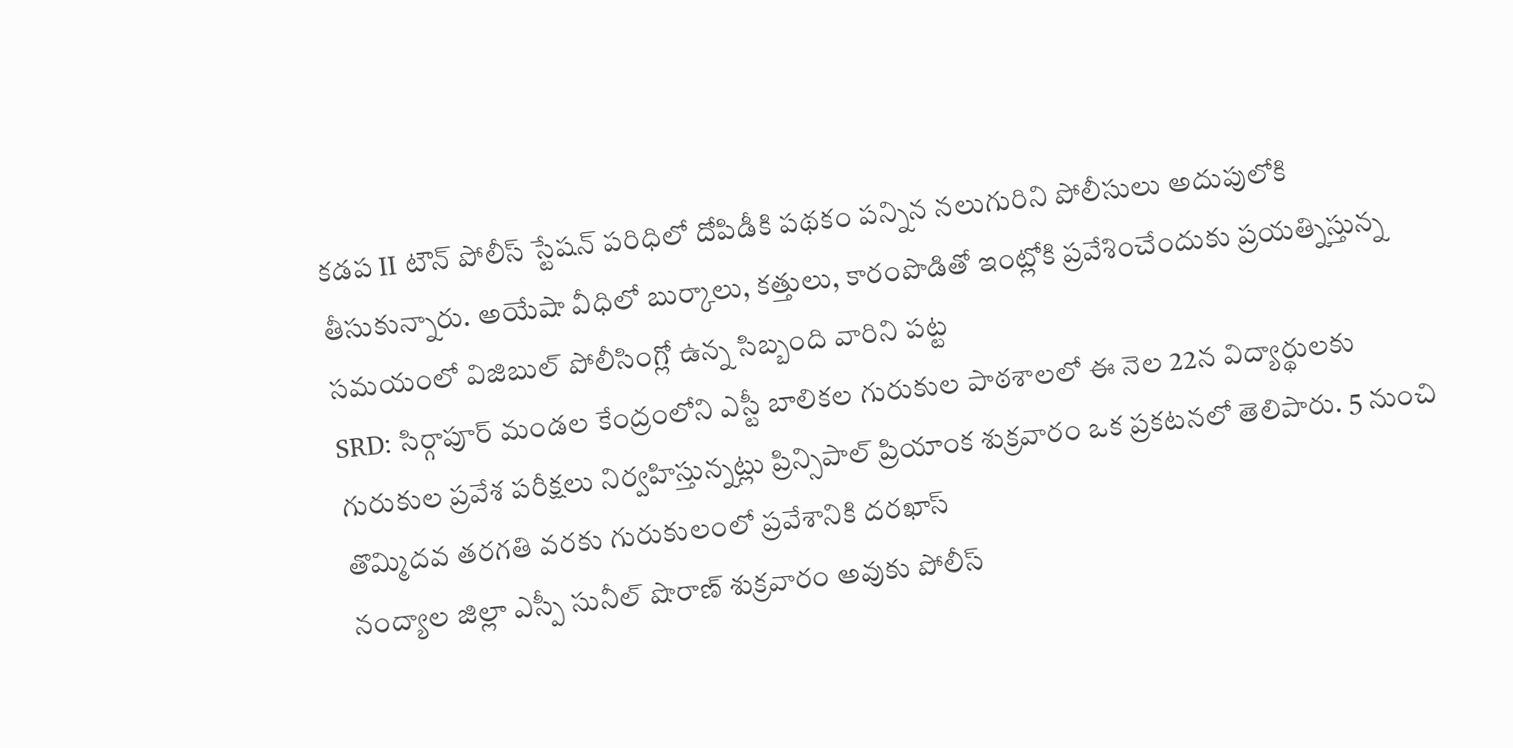కడప II టౌన్ పోలీస్ స్టేషన్ పరిధిలో దోపిడీకి పథకం పన్నిన నలుగురిని పోలీసులు అదుపులోకి తీసుకున్నారు. అయేషా వీధిలో బుర్కాలు, కత్తులు, కారంపొడితో ఇంట్లోకి ప్రవేశించేందుకు ప్రయత్నిస్తున్న సమయంలో విజిబుల్ పోలీసింగ్లో ఉన్న సిబ్బంది వారిని పట్ట
SRD: సిర్గాపూర్ మండల కేంద్రంలోని ఎస్టీ బాలికల గురుకుల పాఠశాలలో ఈ నెల 22న విద్యార్థులకు గురుకుల ప్రవేశ పరీక్షలు నిర్వహిస్తున్నట్లు ప్రిన్సిపాల్ ప్రియాంక శుక్రవారం ఒక ప్రకటనలో తెలిపారు. 5 నుంచి తొమ్మిదవ తరగతి వరకు గురుకులంలో ప్రవేశానికి దరఖాస్
నంద్యాల జిల్లా ఎస్పీ సునీల్ షొరాణ్ శుక్రవారం అవుకు పోలీస్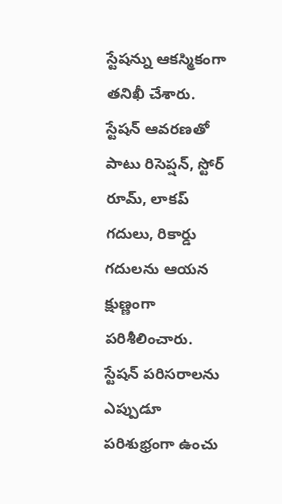స్టేషన్ను ఆకస్మికంగా తనిఖీ చేశారు. స్టేషన్ ఆవరణతో పాటు రిసెప్షన్, స్టోర్ రూమ్, లాకప్ గదులు, రికార్డు గదులను ఆయన క్షుణ్ణంగా పరిశీలించారు. స్టేషన్ పరిసరాలను ఎప్పుడూ పరిశుభ్రంగా ఉంచు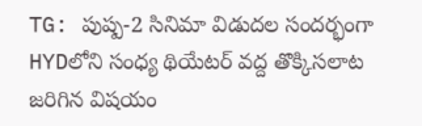TG: పుష్ప-2 సినిమా విడుదల సందర్భంగా HYDలోని సంధ్య థియేటర్ వద్ద తొక్కిసలాట జరిగిన విషయం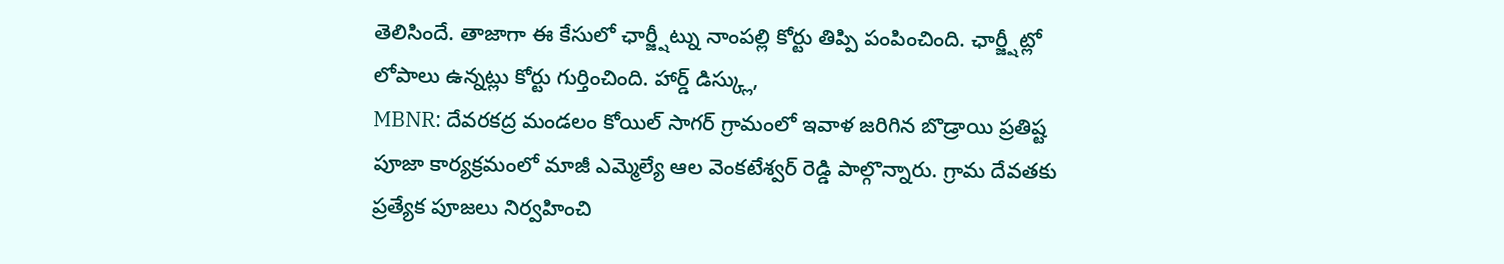తెలిసిందే. తాజాగా ఈ కేసులో ఛార్జ్షీట్ను నాంపల్లి కోర్టు తిప్పి పంపించింది. ఛార్జ్షీట్లో లోపాలు ఉన్నట్లు కోర్టు గుర్తించింది. హార్డ్ డిస్క్లు,
MBNR: దేవరకద్ర మండలం కోయిల్ సాగర్ గ్రామంలో ఇవాళ జరిగిన బొడ్రాయి ప్రతిష్ట పూజా కార్యక్రమంలో మాజీ ఎమ్మెల్యే ఆల వెంకటేశ్వర్ రెడ్డి పాల్గొన్నారు. గ్రామ దేవతకు ప్రత్యేక పూజలు నిర్వహించి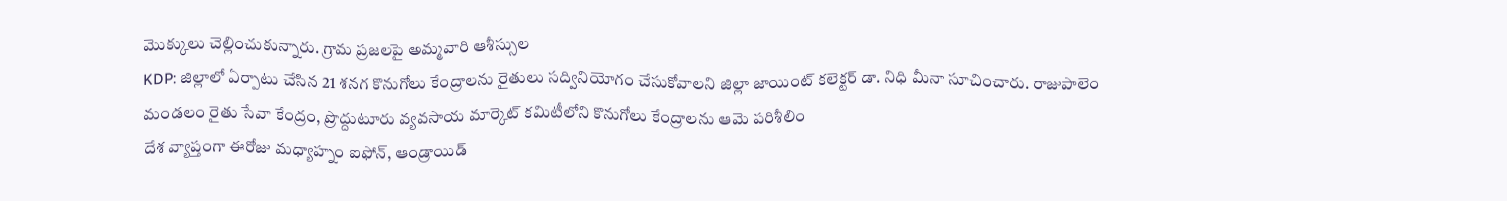మొక్కులు చెల్లించుకున్నారు. గ్రామ ప్రజలపై అమ్మవారి ఆశీస్సుల
KDP: జిల్లాలో ఏర్పాటు చేసిన 21 శనగ కొనుగోలు కేంద్రాలను రైతులు సద్వినియోగం చేసుకోవాలని జిల్లా జాయింట్ కలెక్టర్ డా. నిధి మీనా సూచించారు. రాజుపాలెం మండలం రైతు సేవా కేంద్రం, ప్రొద్దుటూరు వ్యవసాయ మార్కెట్ కమిటీలోని కొనుగోలు కేంద్రాలను ఆమె పరిశీలిం
దేశ వ్యాప్తంగా ఈరోజు మధ్యాహ్నం ఐఫోన్, ఆండ్రాయిడ్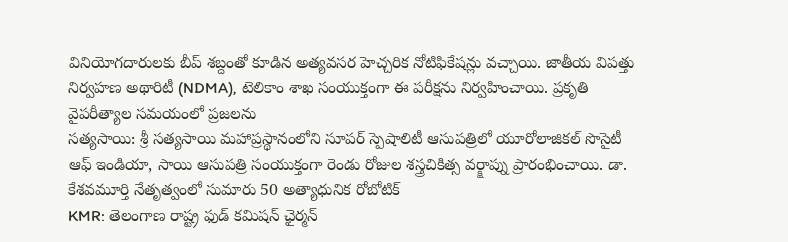వినియోగదారులకు బీప్ శబ్దంతో కూడిన అత్యవసర హెచ్చరిక నోటిఫికేషన్లు వచ్చాయి. జాతీయ విపత్తు నిర్వహణ అథారిటీ (NDMA), టెలికాం శాఖ సంయుక్తంగా ఈ పరీక్షను నిర్వహించాయి. ప్రకృతి వైపరీత్యాల సమయంలో ప్రజలను
సత్యసాయి: శ్రీ సత్యసాయి మహాప్రస్థానంలోని సూపర్ స్పెషాలిటీ ఆసుపత్రిలో యూరోలాజికల్ సొసైటీ ఆఫ్ ఇండియా, సాయి ఆసుపత్రి సంయుక్తంగా రెండు రోజుల శస్త్రచికిత్స వర్క్షాప్ను ప్రారంభించాయి. డా. కేశవమూర్తి నేతృత్వంలో సుమారు 50 అత్యాధునిక రోబోటిక్
KMR: తెలంగాణ రాష్ట్ర ఫుడ్ కమిషన్ ఛైర్మన్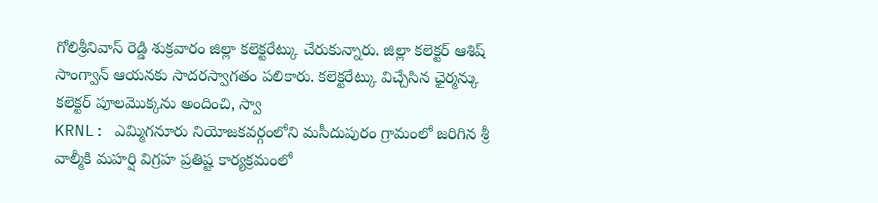గోలిశ్రీనివాస్ రెడ్డి శుక్రవారం జిల్లా కలెక్టరేట్కు చేరుకున్నారు. జిల్లా కలెక్టర్ ఆశిష్ సాంగ్వాన్ ఆయనకు సాదరస్వాగతం పలికారు. కలెక్టరేట్కు విచ్చేసిన ఛైర్మన్కు కలెక్టర్ పూలమొక్కను అందించి, స్వా
KRNL: ఎమ్మిగనూరు నియోజకవర్గంలోని మసీదుపురం గ్రామంలో జరిగిన శ్రీ వాల్మీకి మహర్షి విగ్రహ ప్రతిష్ట కార్యక్రమంలో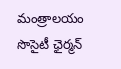మంత్రాలయం సొసైటీ ఛైర్మన్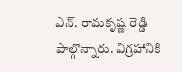ఎన్. రామకృష్ణ రెడ్డి పాల్గొన్నారు. విగ్రహానికి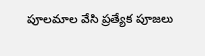పూలమాల వేసి ప్రత్యేక పూజలు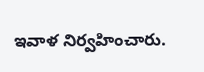ఇవాళ నిర్వహించారు.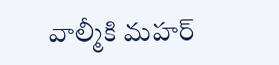వాల్మీకి మహర్